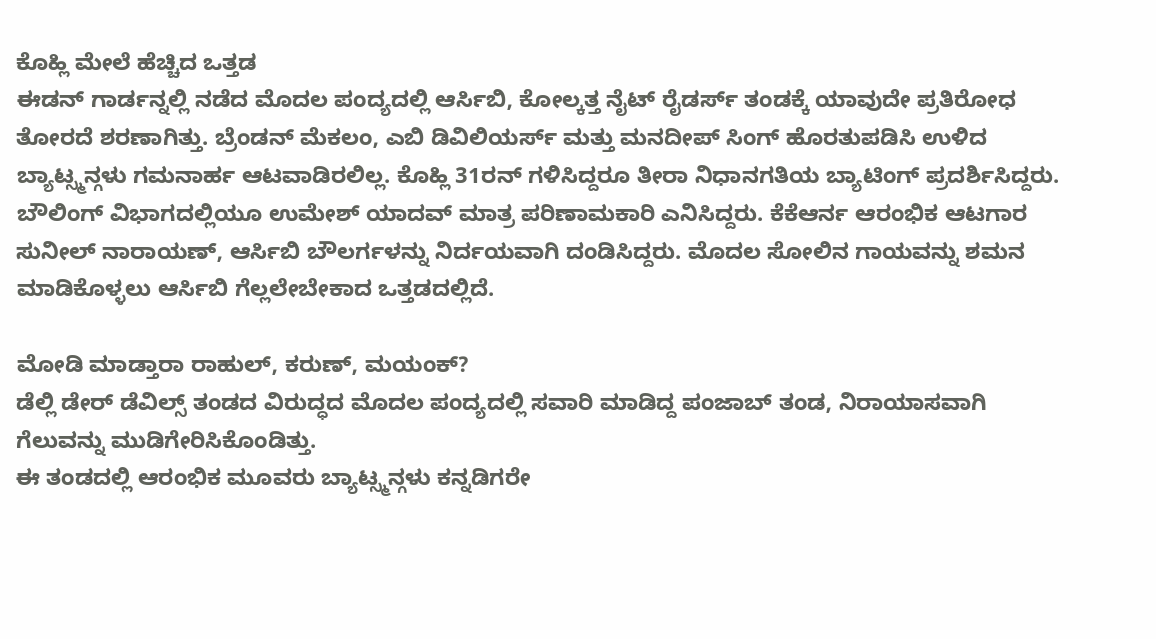ಕೊಹ್ಲಿ ಮೇಲೆ ಹೆಚ್ಚಿದ ಒತ್ತಡ
ಈಡನ್ ಗಾರ್ಡನ್ನಲ್ಲಿ ನಡೆದ ಮೊದಲ ಪಂದ್ಯದಲ್ಲಿ ಆರ್ಸಿಬಿ, ಕೋಲ್ಕತ್ತ ನೈಟ್ ರೈಡರ್ಸ್ ತಂಡಕ್ಕೆ ಯಾವುದೇ ಪ್ರತಿರೋಧ ತೋರದೆ ಶರಣಾಗಿತ್ತು. ಬ್ರೆಂಡನ್ ಮೆಕಲಂ, ಎಬಿ ಡಿವಿಲಿಯರ್ಸ್ ಮತ್ತು ಮನದೀಪ್ ಸಿಂಗ್ ಹೊರತುಪಡಿಸಿ ಉಳಿದ ಬ್ಯಾಟ್ಸ್ಮನ್ಗಳು ಗಮನಾರ್ಹ ಆಟವಾಡಿರಲಿಲ್ಲ. ಕೊಹ್ಲಿ 31ರನ್ ಗಳಿಸಿದ್ದರೂ ತೀರಾ ನಿಧಾನಗತಿಯ ಬ್ಯಾಟಿಂಗ್ ಪ್ರದರ್ಶಿಸಿದ್ದರು.
ಬೌಲಿಂಗ್ ವಿಭಾಗದಲ್ಲಿಯೂ ಉಮೇಶ್ ಯಾದವ್ ಮಾತ್ರ ಪರಿಣಾಮಕಾರಿ ಎನಿಸಿದ್ದರು. ಕೆಕೆಆರ್ನ ಆರಂಭಿಕ ಆಟಗಾರ ಸುನೀಲ್ ನಾರಾಯಣ್, ಆರ್ಸಿಬಿ ಬೌಲರ್ಗಳನ್ನು ನಿರ್ದಯವಾಗಿ ದಂಡಿಸಿದ್ದರು. ಮೊದಲ ಸೋಲಿನ ಗಾಯವನ್ನು ಶಮನ ಮಾಡಿಕೊಳ್ಳಲು ಆರ್ಸಿಬಿ ಗೆಲ್ಲಲೇಬೇಕಾದ ಒತ್ತಡದಲ್ಲಿದೆ.

ಮೋಡಿ ಮಾಡ್ತಾರಾ ರಾಹುಲ್, ಕರುಣ್, ಮಯಂಕ್?
ಡೆಲ್ಲಿ ಡೇರ್ ಡೆವಿಲ್ಸ್ ತಂಡದ ವಿರುದ್ಧದ ಮೊದಲ ಪಂದ್ಯದಲ್ಲಿ ಸವಾರಿ ಮಾಡಿದ್ದ ಪಂಜಾಬ್ ತಂಡ, ನಿರಾಯಾಸವಾಗಿ ಗೆಲುವನ್ನು ಮುಡಿಗೇರಿಸಿಕೊಂಡಿತ್ತು.
ಈ ತಂಡದಲ್ಲಿ ಆರಂಭಿಕ ಮೂವರು ಬ್ಯಾಟ್ಸ್ಮನ್ಗಳು ಕನ್ನಡಿಗರೇ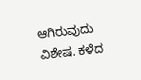ಆಗಿರುವುದು ವಿಶೇಷ. ಕಳೆದ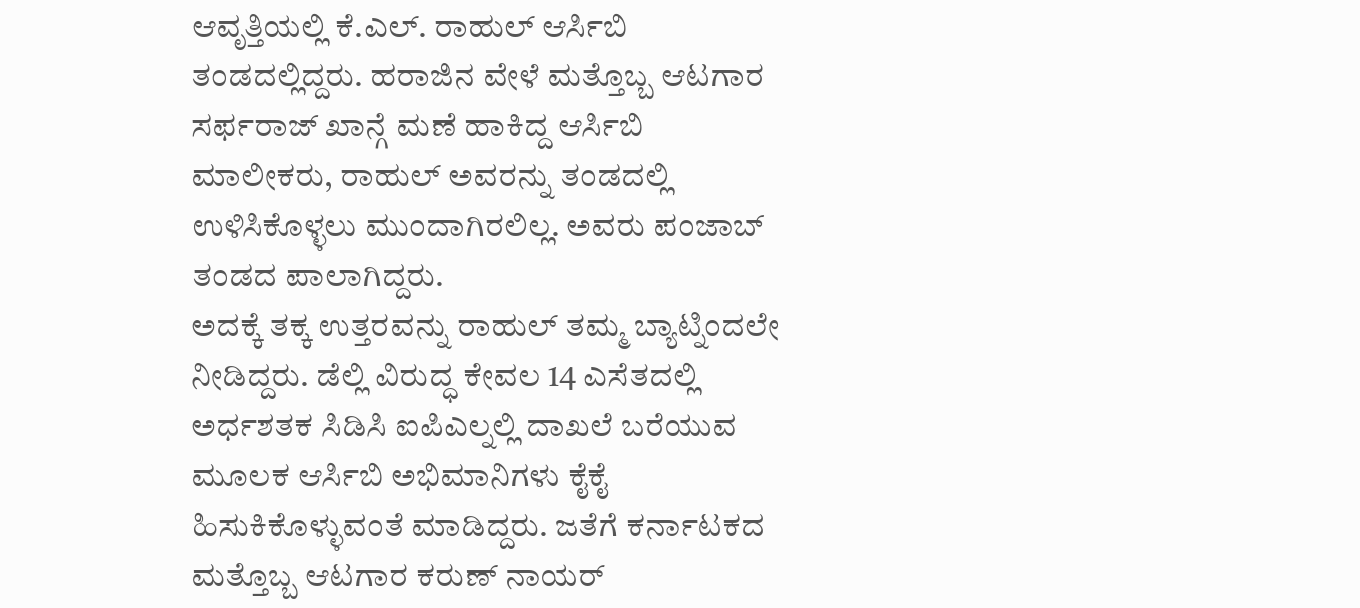ಆವೃತ್ತಿಯಲ್ಲಿ ಕೆ.ಎಲ್. ರಾಹುಲ್ ಆರ್ಸಿಬಿ ತಂಡದಲ್ಲಿದ್ದರು. ಹರಾಜಿನ ವೇಳೆ ಮತ್ತೊಬ್ಬ ಆಟಗಾರ ಸರ್ಫರಾಜ್ ಖಾನ್ಗೆ ಮಣೆ ಹಾಕಿದ್ದ ಆರ್ಸಿಬಿ ಮಾಲೀಕರು, ರಾಹುಲ್ ಅವರನ್ನು ತಂಡದಲ್ಲಿ ಉಳಿಸಿಕೊಳ್ಳಲು ಮುಂದಾಗಿರಲಿಲ್ಲ. ಅವರು ಪಂಜಾಬ್ ತಂಡದ ಪಾಲಾಗಿದ್ದರು.
ಅದಕ್ಕೆ ತಕ್ಕ ಉತ್ತರವನ್ನು ರಾಹುಲ್ ತಮ್ಮ ಬ್ಯಾಟ್ನಿಂದಲೇ ನೀಡಿದ್ದರು. ಡೆಲ್ಲಿ ವಿರುದ್ಧ ಕೇವಲ 14 ಎಸೆತದಲ್ಲಿ ಅರ್ಧಶತಕ ಸಿಡಿಸಿ ಐಪಿಎಲ್ನಲ್ಲಿ ದಾಖಲೆ ಬರೆಯುವ ಮೂಲಕ ಆರ್ಸಿಬಿ ಅಭಿಮಾನಿಗಳು ಕೈಕೈ ಹಿಸುಕಿಕೊಳ್ಳುವಂತೆ ಮಾಡಿದ್ದರು. ಜತೆಗೆ ಕರ್ನಾಟಕದ ಮತ್ತೊಬ್ಬ ಆಟಗಾರ ಕರುಣ್ ನಾಯರ್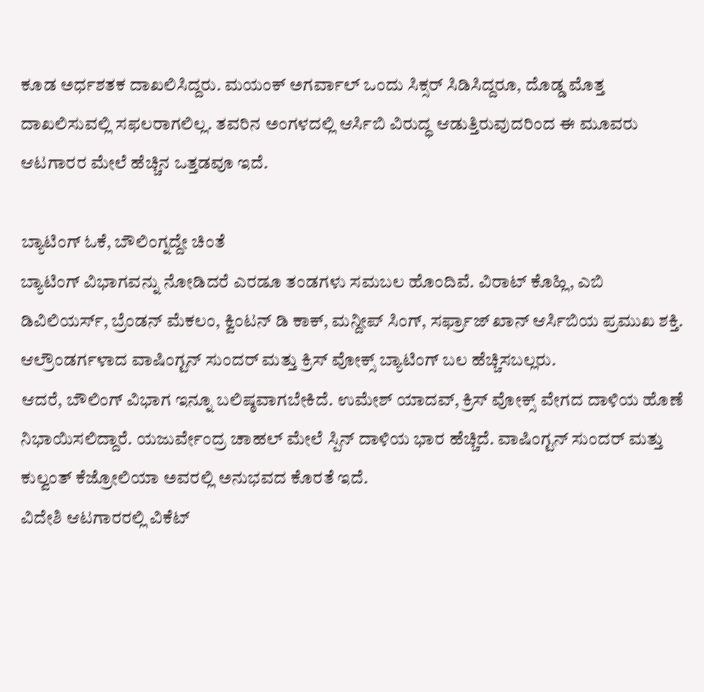ಕೂಡ ಅರ್ಧಶತಕ ದಾಖಲಿಸಿದ್ದರು. ಮಯಂಕ್ ಅಗರ್ವಾಲ್ ಒಂದು ಸಿಕ್ಸರ್ ಸಿಡಿಸಿದ್ದರೂ, ದೊಡ್ಡ ಮೊತ್ತ ದಾಖಲಿಸುವಲ್ಲಿ ಸಫಲರಾಗಲಿಲ್ಲ. ತವರಿನ ಅಂಗಳದಲ್ಲಿ ಆರ್ಸಿಬಿ ವಿರುದ್ಧ ಆಡುತ್ತಿರುವುದರಿಂದ ಈ ಮೂವರು ಆಟಗಾರರ ಮೇಲೆ ಹೆಚ್ಚಿನ ಒತ್ತಡವೂ ಇದೆ.

ಬ್ಯಾಟಿಂಗ್ ಓಕೆ, ಬೌಲಿಂಗ್ನದ್ದೇ ಚಿಂತೆ
ಬ್ಯಾಟಿಂಗ್ ವಿಭಾಗವನ್ನು ನೋಡಿದರೆ ಎರಡೂ ತಂಡಗಳು ಸಮಬಲ ಹೊಂದಿವೆ. ವಿರಾಟ್ ಕೊಹ್ಲಿ, ಎಬಿ ಡಿವಿಲಿಯರ್ಸ್, ಬ್ರೆಂಡನ್ ಮೆಕಲಂ, ಕ್ವಿಂಟನ್ ಡಿ ಕಾಕ್, ಮನ್ದೀಪ್ ಸಿಂಗ್, ಸರ್ಫ್ರಾಜ್ ಖಾನ್ ಆರ್ಸಿಬಿಯ ಪ್ರಮುಖ ಶಕ್ತಿ. ಆಲ್ರೌಂಡರ್ಗಳಾದ ವಾಷಿಂಗ್ಟನ್ ಸುಂದರ್ ಮತ್ತು ಕ್ರಿಸ್ ವೋಕ್ಸ್ ಬ್ಯಾಟಿಂಗ್ ಬಲ ಹೆಚ್ಚಿಸಬಲ್ಲರು.
ಆದರೆ, ಬೌಲಿಂಗ್ ವಿಭಾಗ ಇನ್ನೂ ಬಲಿಷ್ಠವಾಗಬೇಕಿದೆ. ಉಮೇಶ್ ಯಾದವ್, ಕ್ರಿಸ್ ವೋಕ್ಸ್ ವೇಗದ ದಾಳಿಯ ಹೊಣೆ ನಿಭಾಯಿಸಲಿದ್ದಾರೆ. ಯಜುರ್ವೇಂದ್ರ ಚಾಹಲ್ ಮೇಲೆ ಸ್ಪಿನ್ ದಾಳಿಯ ಭಾರ ಹೆಚ್ಚಿದೆ. ವಾಷಿಂಗ್ಟನ್ ಸುಂದರ್ ಮತ್ತು ಕುಲ್ವಂತ್ ಕೆಜ್ರೋಲಿಯಾ ಅವರಲ್ಲಿ ಅನುಭವದ ಕೊರತೆ ಇದೆ.
ವಿದೇಶಿ ಆಟಗಾರರಲ್ಲಿ ವಿಕೆಟ್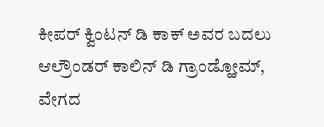ಕೀಪರ್ ಕ್ವಿಂಟನ್ ಡಿ ಕಾಕ್ ಅವರ ಬದಲು ಆಲ್ರೌಂಡರ್ ಕಾಲಿನ್ ಡಿ ಗ್ರಾಂಡ್ಹೋಮ್, ವೇಗದ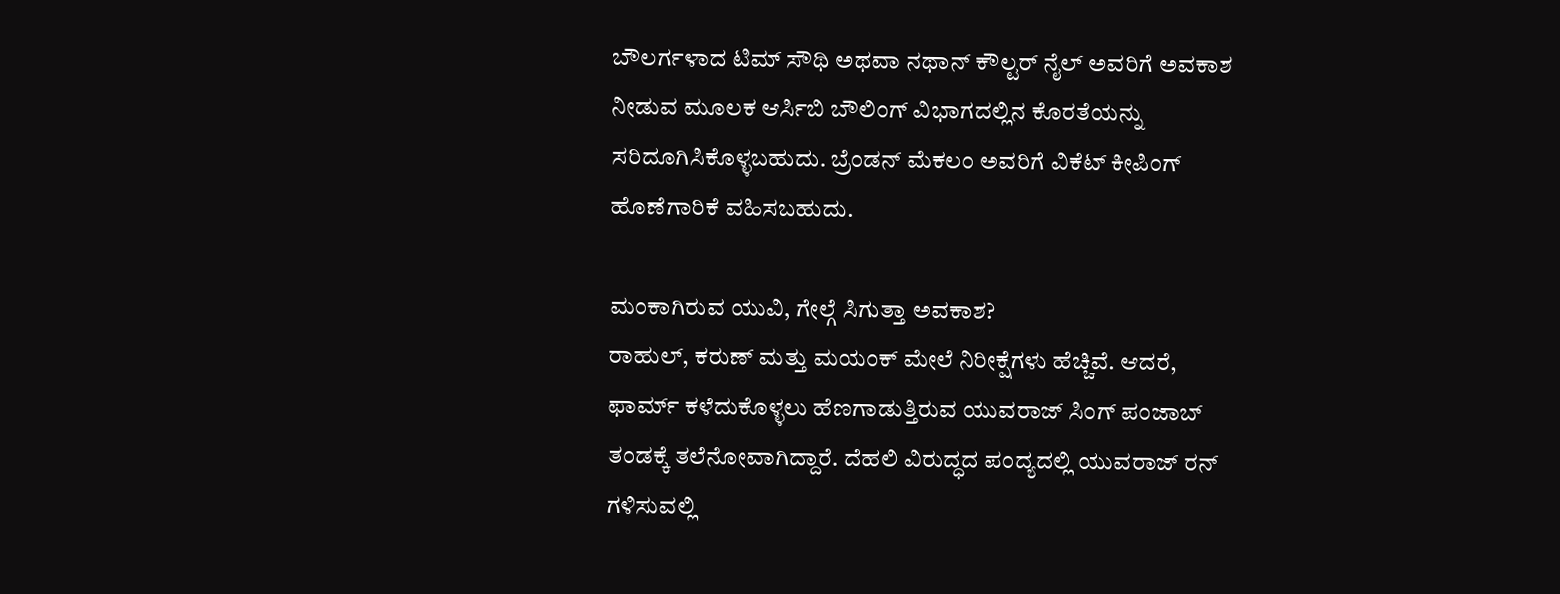ಬೌಲರ್ಗಳಾದ ಟಿಮ್ ಸೌಥಿ ಅಥವಾ ನಥಾನ್ ಕೌಲ್ಟರ್ ನೈಲ್ ಅವರಿಗೆ ಅವಕಾಶ ನೀಡುವ ಮೂಲಕ ಆರ್ಸಿಬಿ ಬೌಲಿಂಗ್ ವಿಭಾಗದಲ್ಲಿನ ಕೊರತೆಯನ್ನು ಸರಿದೂಗಿಸಿಕೊಳ್ಳಬಹುದು. ಬ್ರೆಂಡನ್ ಮೆಕಲಂ ಅವರಿಗೆ ವಿಕೆಟ್ ಕೀಪಿಂಗ್ ಹೊಣೆಗಾರಿಕೆ ವಹಿಸಬಹುದು.

ಮಂಕಾಗಿರುವ ಯುವಿ, ಗೇಲ್ಗೆ ಸಿಗುತ್ತಾ ಅವಕಾಶ?
ರಾಹುಲ್, ಕರುಣ್ ಮತ್ತು ಮಯಂಕ್ ಮೇಲೆ ನಿರೀಕ್ಷೆಗಳು ಹೆಚ್ಚಿವೆ. ಆದರೆ, ಫಾರ್ಮ್ ಕಳೆದುಕೊಳ್ಳಲು ಹೆಣಗಾಡುತ್ತಿರುವ ಯುವರಾಜ್ ಸಿಂಗ್ ಪಂಜಾಬ್ ತಂಡಕ್ಕೆ ತಲೆನೋವಾಗಿದ್ದಾರೆ. ದೆಹಲಿ ವಿರುದ್ಧದ ಪಂದ್ಯದಲ್ಲಿ ಯುವರಾಜ್ ರನ್ ಗಳಿಸುವಲ್ಲಿ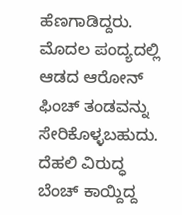ಹೆಣಗಾಡಿದ್ದರು.
ಮೊದಲ ಪಂದ್ಯದಲ್ಲಿ ಆಡದ ಆರೋನ್ ಫಿಂಚ್ ತಂಡವನ್ನು ಸೇರಿಕೊಳ್ಳಬಹುದು. ದೆಹಲಿ ವಿರುದ್ಧ ಬೆಂಚ್ ಕಾಯ್ದಿದ್ದ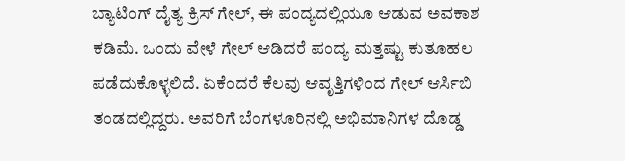ಬ್ಯಾಟಿಂಗ್ ದೈತ್ಯ ಕ್ರಿಸ್ ಗೇಲ್, ಈ ಪಂದ್ಯದಲ್ಲಿಯೂ ಆಡುವ ಅವಕಾಶ ಕಡಿಮೆ. ಒಂದು ವೇಳೆ ಗೇಲ್ ಆಡಿದರೆ ಪಂದ್ಯ ಮತ್ತಷ್ಟು ಕುತೂಹಲ ಪಡೆದುಕೊಳ್ಳಲಿದೆ. ಏಕೆಂದರೆ ಕೆಲವು ಆವೃತ್ತಿಗಳಿಂದ ಗೇಲ್ ಆರ್ಸಿಬಿ ತಂಡದಲ್ಲಿದ್ದರು. ಅವರಿಗೆ ಬೆಂಗಳೂರಿನಲ್ಲಿ ಅಭಿಮಾನಿಗಳ ದೊಡ್ಡ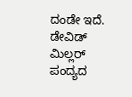ದಂಡೇ ಇದೆ.
ಡೇವಿಡ್ ಮಿಲ್ಲರ್ ಪಂದ್ಯದ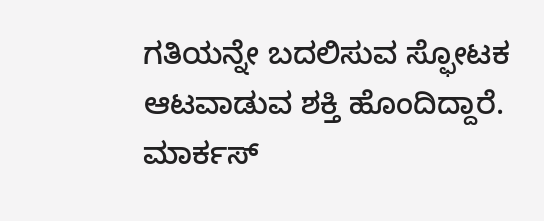ಗತಿಯನ್ನೇ ಬದಲಿಸುವ ಸ್ಫೋಟಕ ಆಟವಾಡುವ ಶಕ್ತಿ ಹೊಂದಿದ್ದಾರೆ. ಮಾರ್ಕಸ್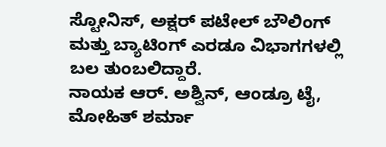ಸ್ಟೋನಿಸ್, ಅಕ್ಷರ್ ಪಟೇಲ್ ಬೌಲಿಂಗ್ ಮತ್ತು ಬ್ಯಾಟಿಂಗ್ ಎರಡೂ ವಿಭಾಗಗಳಲ್ಲಿ ಬಲ ತುಂಬಲಿದ್ದಾರೆ.
ನಾಯಕ ಆರ್. ಅಶ್ವಿನ್, ಆಂಡ್ರೂ ಟೈ, ಮೋಹಿತ್ ಶರ್ಮಾ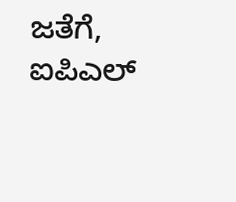ಜತೆಗೆ, ಐಪಿಎಲ್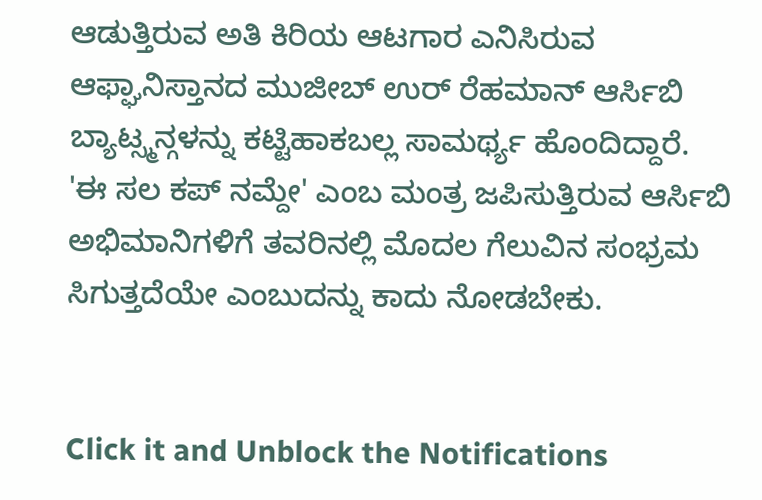ಆಡುತ್ತಿರುವ ಅತಿ ಕಿರಿಯ ಆಟಗಾರ ಎನಿಸಿರುವ ಆಫ್ಘಾನಿಸ್ತಾನದ ಮುಜೀಬ್ ಉರ್ ರೆಹಮಾನ್ ಆರ್ಸಿಬಿ ಬ್ಯಾಟ್ಸ್ಮನ್ಗಳನ್ನು ಕಟ್ಟಿಹಾಕಬಲ್ಲ ಸಾಮರ್ಥ್ಯ ಹೊಂದಿದ್ದಾರೆ.
'ಈ ಸಲ ಕಪ್ ನಮ್ದೇ' ಎಂಬ ಮಂತ್ರ ಜಪಿಸುತ್ತಿರುವ ಆರ್ಸಿಬಿ ಅಭಿಮಾನಿಗಳಿಗೆ ತವರಿನಲ್ಲಿ ಮೊದಲ ಗೆಲುವಿನ ಸಂಭ್ರಮ ಸಿಗುತ್ತದೆಯೇ ಎಂಬುದನ್ನು ಕಾದು ನೋಡಬೇಕು.


Click it and Unblock the Notifications